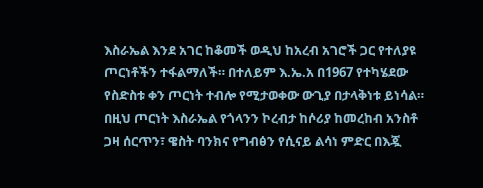እስራኤል እንደ አገር ከቆመች ወዲህ ከአረብ አገሮች ጋር የተለያዩ ጦርነቶችን ተፋልማለች። በተለይም እ.ኤ.አ በ1967 የተካሄደው የስድስቱ ቀን ጦርነት ተብሎ የሚታወቀው ውጊያ በታላቅነቱ ይነሳል። በዚህ ጦርነት እስራኤል የጎላንን ኮረብታ ከሶሪያ ከመረከብ አንስቶ ጋዛ ሰርጥን፣ ዌስት ባንክና የግብፅን የሲናይ ልሳነ ምድር በእጇ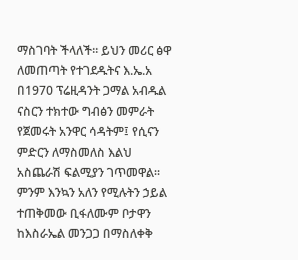ማስገባት ችላለች። ይህን መሪር ፅዋ ለመጠጣት የተገደዱትና እ.ኤ.አ በ1970 ፕሬዚዳንት ጋማል አብዱል ናስርን ተክተው ግብፅን መምራት የጀመሩት አንዋር ሳዳትም፤ የሲናን ምድርን ለማስመለስ እልህ አስጨራሽ ፍልሚያን ገጥመዋል።
ምንም እንኳን አለን የሚሉትን ኃይል ተጠቅመው ቢፋለሙም ቦታዋን ከእስራኤል መንጋጋ በማስለቀቅ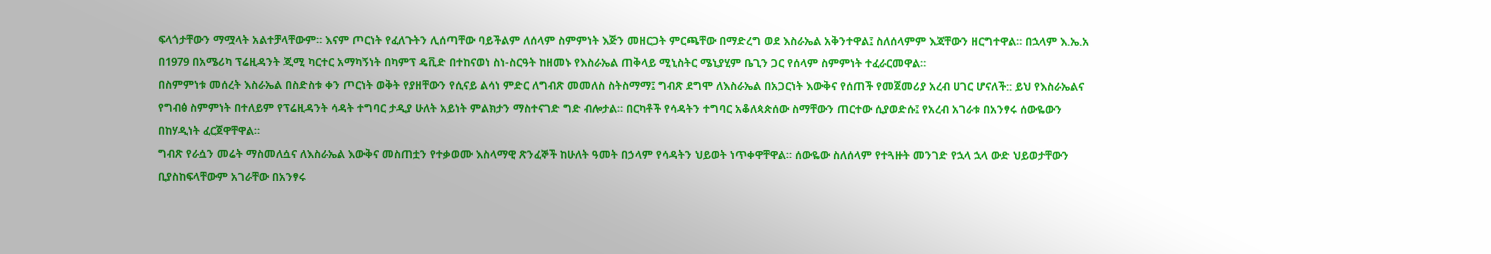ፍላጎታቸውን ማሟላት አልተቻላቸውም። እናም ጦርነት የፈለጉትን ሊሰጣቸው ባይችልም ለሰላም ስምምነት እጅን መዘርጋት ምርጫቸው በማድረግ ወደ እስራኤል አቅንተዋል፤ ስለሰላምም እጃቸውን ዘርግተዋል። በኋላም እ.ኤ.አ በ1979 በአሜሪካ ፕሬዚዳንት ጂሚ ካርተር አማካኝነት በካምፕ ዴቪድ በተከናወነ ስነ-ስርዓት ከዘመኑ የእስራኤል ጠቅላይ ሚኒስትር ሜኒያሂም ቤጊን ጋር የሰላም ስምምነት ተፈራርመዋል።
በስምምነቱ መሰረት እስራኤል በስድስቱ ቀን ጦርነት ወቅት የያዘቸውን የሲናይ ልሳነ ምድር ለግብጽ መመለስ ስትስማማ፤ ግብጽ ደግሞ ለእስራኤል በአጋርነት እውቅና የሰጠች የመጀመሪያ አረብ ሀገር ሆናለች:: ይህ የእስራኤልና የግብፅ ስምምነት በተለይም የፕሬዚዳንት ሳዳት ተግባር ታዲያ ሁለት አይነት ምልክታን ማስተናገድ ግድ ብሎታል። በርካቶች የሳዳትን ተግባር አቆለጳጵሰው ስማቸውን ጠርተው ሲያወድሱ፤ የአረብ አገራቱ በአንፃሩ ሰውዬውን በከሃዲነት ፈርጀዋቸዋል።
ግብጽ የራሷን መሬት ማስመለሷና ለእስራኤል እውቅና መስጠቷን የተቃወሙ እስላማዊ ጽንፈኞች ከሁለት ዓመት በኃላም የሳዳትን ህይወት ነጥቀዋቸዋል። ሰውዬው ስለሰላም የተጓዙት መንገድ የኋላ ኋላ ውድ ህይወታቸውን ቢያስከፍላቸውም አገራቸው በአንፃሩ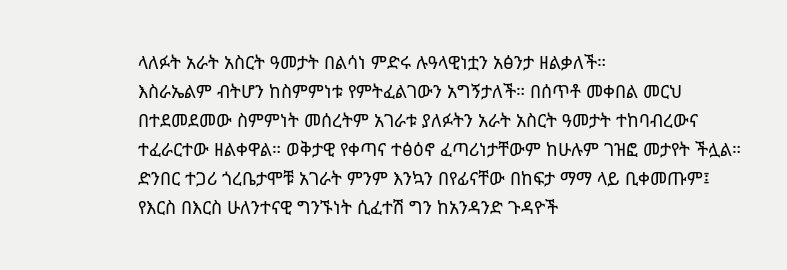ላለፉት አራት አስርት ዓመታት በልሳነ ምድሩ ሉዓላዊነቷን አፅንታ ዘልቃለች።
እስራኤልም ብትሆን ከስምምነቱ የምትፈልገውን አግኝታለች። በሰጥቶ መቀበል መርህ በተደመደመው ስምምነት መሰረትም አገራቱ ያለፉትን አራት አስርት ዓመታት ተከባብረውና ተፈራርተው ዘልቀዋል። ወቅታዊ የቀጣና ተፅዕኖ ፈጣሪነታቸውም ከሁሉም ገዝፎ መታየት ችሏል። ድንበር ተጋሪ ጎረቤታሞቹ አገራት ምንም እንኳን በየፊናቸው በከፍታ ማማ ላይ ቢቀመጡም፤ የእርስ በእርስ ሁለንተናዊ ግንኙነት ሲፈተሽ ግን ከአንዳንድ ጉዳዮች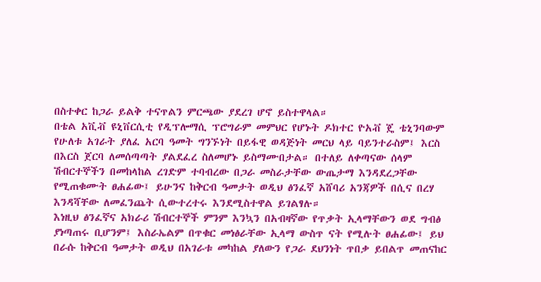በስተቀር ከጋራ ይልቅ ተናጥልን ምርጫው ያደረገ ሆኖ ይስተዋላል።
በቴል አቪቭ ዩኒቨርሲቲ የዲፕሎማሲ ፕሮግራም መምህር የሆኑት ዶክተር ዮአቭ ጄ ቴኒንባውም የሁለቱ አገራት ያለፈ አርባ ዓመት ግንኙነት በይፋዊ ወዳጅነት መርህ ላይ ባይንተራስም፤ እርስ በእርስ ጀርባ ለመሰጣጣት ያልደፈረ ስለመሆኑ ይስማሙበታል። በተለይ ለቀጣናው ሰላም ሽብርተኞችን በመከላከል ረገድም ተባብረው በጋራ መስራታቸው ውጤታማ እንዳደረጋቸው የሚጠቁሙት ፀሐፊው፤ ይሁንና ከቅርብ ዓመታት ወዲህ ፅንፈኛ አሸባሪ አንጃዎች በሲና በረሃ እንዳሻቸው ለመፈንጨት ሲውተረተሩ እንደሚስተዋል ይገልፃሉ።
እነዚህ ፅንፈኛና አክራሪ ሽብርተኞች ምንም እንኳን በአብዛኛው የጥቃት ኢላማቸውን ወደ ግብፅ ያነጣጠሩ ቢሆንም፤ እስራኤልም በጥቁር መነፅራቸው ኢላማ ውስጥ ናት የሚሉት ፀሐፊው፤ ይህ በራሱ ከቅርብ ዓመታት ወዲህ በአገራቱ መካከል ያለውን የጋራ ደህንነት ጥበቃ ይበልጥ መጠናከር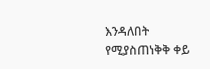እንዳለበት የሚያስጠነቅቅ ቀይ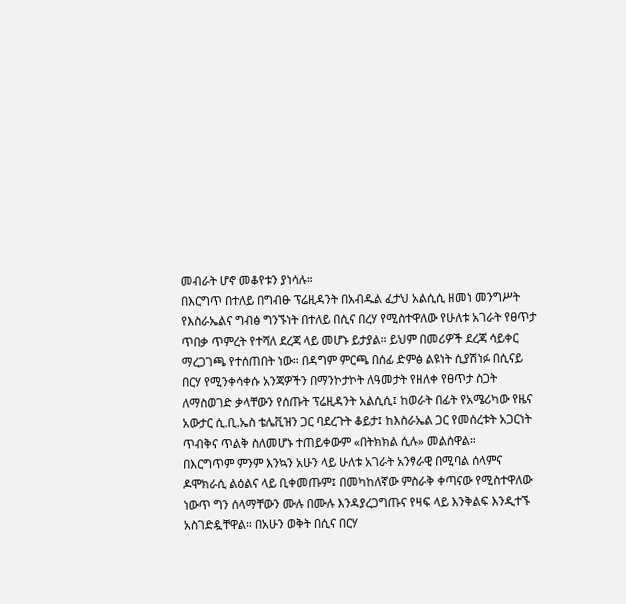መብራት ሆኖ መቆየቱን ያነሳሉ።
በእርግጥ በተለይ በግብፁ ፕሬዚዳንት በአብዱል ፈታህ አልሲሲ ዘመነ መንግሥት የእስራኤልና ግብፅ ግንኙነት በተለይ በሲና በረሃ የሚስተዋለው የሁለቱ አገራት የፀጥታ ጥበቃ ጥምረት የተሻለ ደረጃ ላይ መሆኑ ይታያል። ይህም በመሪዎች ደረጃ ሳይቀር ማረጋገጫ የተሰጠበት ነው። በዳግም ምርጫ በሰፊ ድምፅ ልዩነት ሲያሽነፉ በሲናይ በርሃ የሚንቀሳቀሱ አንጃዎችን በማንኮታኮት ለዓመታት የዘለቀ የፀጥታ ስጋት ለማስወገድ ቃላቸውን የሰጡት ፕሬዚዳንት አልሲሲ፤ ከወራት በፊት የአሜሪካው የዜና አውታር ሲ.ቢ.ኤስ ቴሌቪዝን ጋር ባደረጉት ቆይታ፤ ከእስራኤል ጋር የመሰረቱት አጋርነት ጥብቅና ጥልቅ ስለመሆኑ ተጠይቀውም «በትክክል ሲሉ» መልሰዋል።
በእርግጥም ምንም እንኳን አሁን ላይ ሁለቱ አገራት አንፃራዊ በሚባል ሰላምና ዶሞክራሲ ልዕልና ላይ ቢቀመጡም፤ በመካከለኛው ምስራቅ ቀጣናው የሚስተዋለው ነውጥ ግን ሰላማቸውን ሙሉ በሙሉ እንዳያረጋግጡና የዛፍ ላይ እንቅልፍ እንዲተኙ አስገድዷቸዋል። በአሁን ወቅት በሲና በርሃ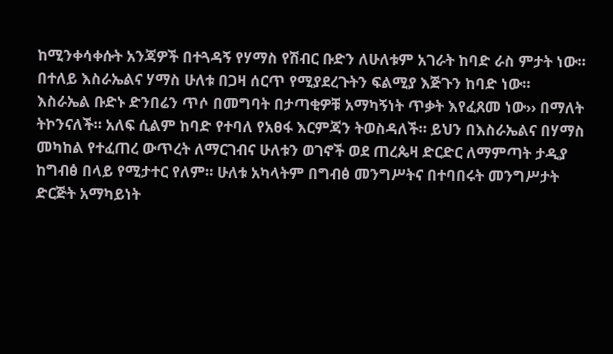ከሚንቀሳቀሱት አንጃዎች በተጓዳኝ የሃማስ የሽብር ቡድን ለሁለቱም አገራት ከባድ ራስ ምታት ነው። በተለይ እስራኤልና ሃማስ ሁለቱ በጋዛ ሰርጥ የሚያደረጉትን ፍልሚያ እጅጉን ከባድ ነው።
እስራኤል ቡድኑ ድንበሬን ጥሶ በመግባት በታጣቂዎቹ አማካኝነት ጥቃት እየፈጸመ ነው›› በማለት ትኮንናለች። አለፍ ሲልም ከባድ የተባለ የአፀፋ እርምጃን ትወስዳለች። ይህን በእስራኤልና በሃማስ መካከል የተፈጠረ ውጥረት ለማርገብና ሁለቱን ወገኖች ወደ ጠረጴዛ ድርድር ለማምጣት ታዲያ ከግብፅ በላይ የሚታተር የለም። ሁለቱ አካላትም በግብፅ መንግሥትና በተባበሩት መንግሥታት ድርጅት አማካይነት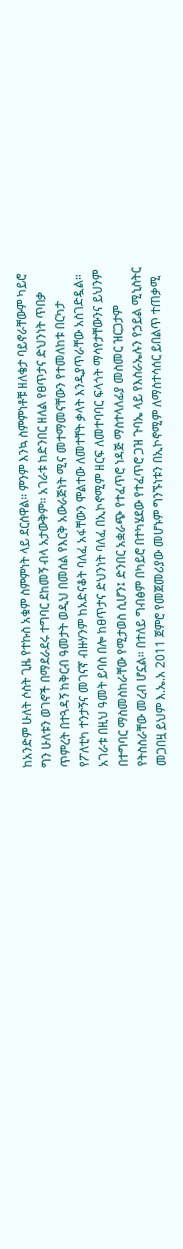ከአንድም ሁለት ሶስት ጊዜ የተኩስ አቁም ስምምነት ላይ ደርሰዋል። ምንም እንኳ ስምምነቶቹ ዘለቄታ ባይኖራቸውም ካይሮ ግን ሁለቱን ወገኖች በማደራደሩ ተግባር ደከመኝ ብላ አታውቅም። አገራቱ ከድንበር ዘለል የፀጥታና ድህንነት ጥበቃ ጥምረት በተጓዳኝ ከቅርብ ዓመታት ወዲህ በመሰል የእርቅ አውራጅነት ሚና መተማመናቸውን የተመለከቱ በርካታ የፖለቲካ ተንታኝና መገናኛ ብዙሃንም ከአድናቆት ባለፈ አፋቸውን ሞልተው ለመተቸት ቃላት እንዲያጥራቸው አስገድዷል።
አገራቱ በዚህ ዓመት ይባስ በሎ ከፀጥታና ድህንነት ባለፈ በኢኮኖሚም ዘርፍ ለመተባባር ፍላጎት ማሳየታቸውንና ይህንም በተግባር ማስመስከራቸው የሚታወስ ሲሆን፤ ድንበር አቋራጭ የተፈጥሮ ነዳጅ ማስተላለፊያ መስመር ዝርጋታም የትስስራቸው መረብ ሆኗል። በተለይ ግብፅም በካይሮ በተካሄደው የተፈጥሮ ጋዝ ጉባኤ ላይ የእስራኤሉን የኃይል ሚኒስትር መጋበዟ ይህም እ.ኤ.አ 2011 ጀምሮ የመጀመሪያው መሆኑም ግንኙነቱን በኢኮኖሚም ለማስተሳሰር ይበልጥ ተጠቃሚ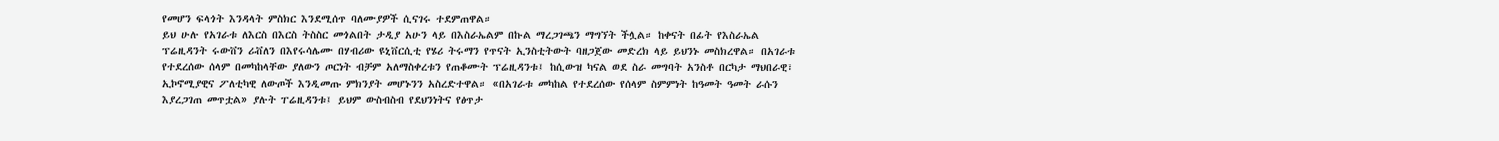የመሆን ፍላጎት እንዳላት ምስክር እንደሚሰጥ ባለሙያዎች ሲናገሩ ተደምጠዋል።
ይህ ሁሉ የአገራቱ ለእርስ በእርስ ትስስር መጎልበት ታዲያ አሁን ላይ በእስራኤልም በኩል ማረጋገጫን ማግኘት ችሏል። ከቀናት በፊት የእስራኤል ፕሬዚዳንት ሩውቨን ሪቭለን በእየሩሳሌሙ በሃብሪው ዩኒቨርሲቲ የሄሪ ትሩማን የጥናት ኢንስቲትውት ባዘጋጀው መድረክ ላይ ይህንኑ መስክረዋል። በአገራቱ የተደረሰው ሰላም በመካከላቸው ያለውን ጦርነት ብቻም አለማስቀረቱን የጠቆሙት ፕሬዚዳንቱ፤ ከሲውዝ ካናል ወደ ስራ መግባት አንስቶ በርካታ ማህበራዊ፣ ኢኮኖሚያዊና ፖለቲካዊ ለውጦች እንዲመጡ ምክንያት መሆኑንን አስረድተዋል። «በአገራቱ መካከል የተደረሰው የሰላም ስምምነት ከዓመት ዓመት ራሱን እያረጋገጠ መጥቷል» ያሉት ፐሬዚዳንቱ፤ ይህም ውስብስብ የደህንነትና የፅጥታ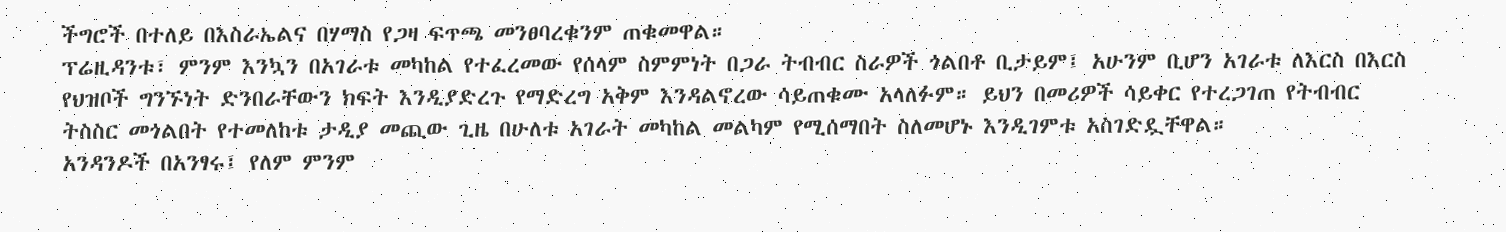ችግሮች በተለይ በእስራኤልና በሃማስ የጋዛ ፍጥጫ መንፀባረቁንም ጠቁመዋል።
ፕሬዚዳንቱ፣ ምንም እንኳን በአገራቱ መካከል የተፈረመው የሰላም ስምምነት በጋራ ትብብር ስራዎች ጎልበቶ ቢታይም፤ አሁንም ቢሆን አገራቱ ለእርስ በእርስ የህዝቦች ግንኙነት ድንበራቸውን ክፍት እንዲያድረጉ የማድረግ አቅም እንዳልኖረው ሳይጠቁሙ አላለፉም። ይህን በመሪዎች ሳይቀር የተረጋገጠ የትብብር ትስስር መጎልበት የተመለከቱ ታዲያ መጪው ጊዜ በሁለቱ አገራት መካከል መልካም የሚሰማበት ስለመሆኑ እንዲገምቱ አስገድዷቸዋል።
አንዳንዶች በአንፃሩ፤ የለም ምንም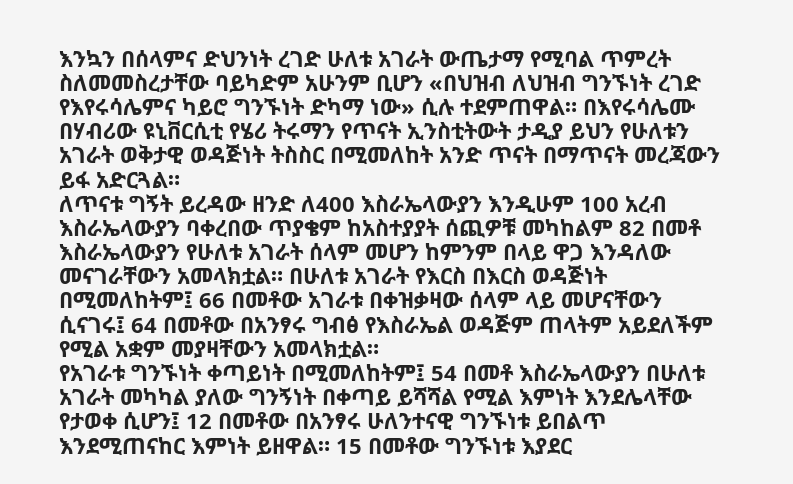እንኳን በሰላምና ድህንነት ረገድ ሁለቱ አገራት ውጤታማ የሚባል ጥምረት ስለመመስረታቸው ባይካድም አሁንም ቢሆን «በህዝብ ለህዝብ ግንኙነት ረገድ የእየሩሳሌምና ካይሮ ግንኙነት ድካማ ነው» ሲሉ ተደምጠዋል። በእየሩሳሌሙ በሃብሪው ዩኒቨርሲቲ የሄሪ ትሩማን የጥናት ኢንስቲትውት ታዲያ ይህን የሁለቱን አገራት ወቅታዊ ወዳጅነት ትስስር በሚመለከት አንድ ጥናት በማጥናት መረጃውን ይፋ አድርጓል።
ለጥናቱ ግኝት ይረዳው ዘንድ ለ400 እስራኤላውያን እንዲሁም 100 አረብ እስራኤላውያን ባቀረበው ጥያቄም ከአስተያያት ሰጪዎቹ መካከልም 82 በመቶ እስራኤላውያን የሁለቱ አገራት ሰላም መሆን ከምንም በላይ ዋጋ እንዳለው መናገራቸውን አመላክቷል። በሁለቱ አገራት የእርስ በእርስ ወዳጅነት በሚመለከትም፤ 66 በመቶው አገራቱ በቀዝቃዛው ሰላም ላይ መሆናቸውን ሲናገሩ፤ 64 በመቶው በአንፃሩ ግብፅ የእስራኤል ወዳጅም ጠላትም አይደለችም የሚል አቋም መያዛቸውን አመላክቷል።
የአገራቱ ግንኙነት ቀጣይነት በሚመለከትም፤ 54 በመቶ እስራኤላውያን በሁለቱ አገራት መካካል ያለው ግንኝነት በቀጣይ ይሻሻል የሚል እምነት እንደሌላቸው የታወቀ ሲሆን፤ 12 በመቶው በአንፃሩ ሁለንተናዊ ግንኙነቱ ይበልጥ እንደሚጠናከር እምነት ይዘዋል። 15 በመቶው ግንኙነቱ እያደር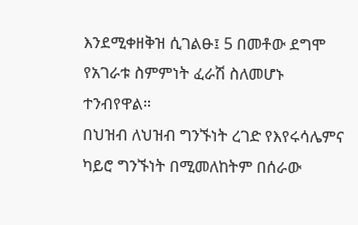እንደሚቀዘቅዝ ሲገልፁ፤ 5 በመቶው ደግሞ የአገራቱ ስምምነት ፈራሽ ስለመሆኑ ተንብየዋል።
በህዝብ ለህዝብ ግንኙነት ረገድ የእየሩሳሌምና ካይሮ ግንኙነት በሚመለከትም በሰራው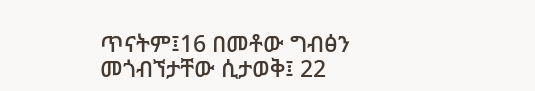ጥናትም፤16 በመቶው ግብፅን መጎብኘታቸው ሲታወቅ፤ 22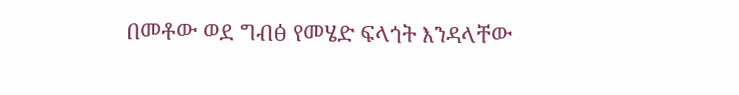በመቶው ወደ ግብፅ የመሄድ ፍላጎት እንዳላቸው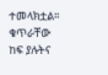ተመላክቷል። ቁጥራቸው ከፍ ያሉትና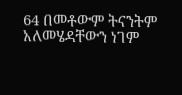64 በመቶውም ትናንትም አለመሄዳቸውን ነገም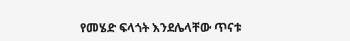የመሄድ ፍላጎት እንደሌላቸው ጥናቱ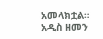አመላክቷል።
አዲስ ዘመን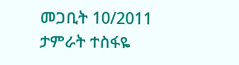መጋቢት 10/2011
ታምራት ተስፋዬ